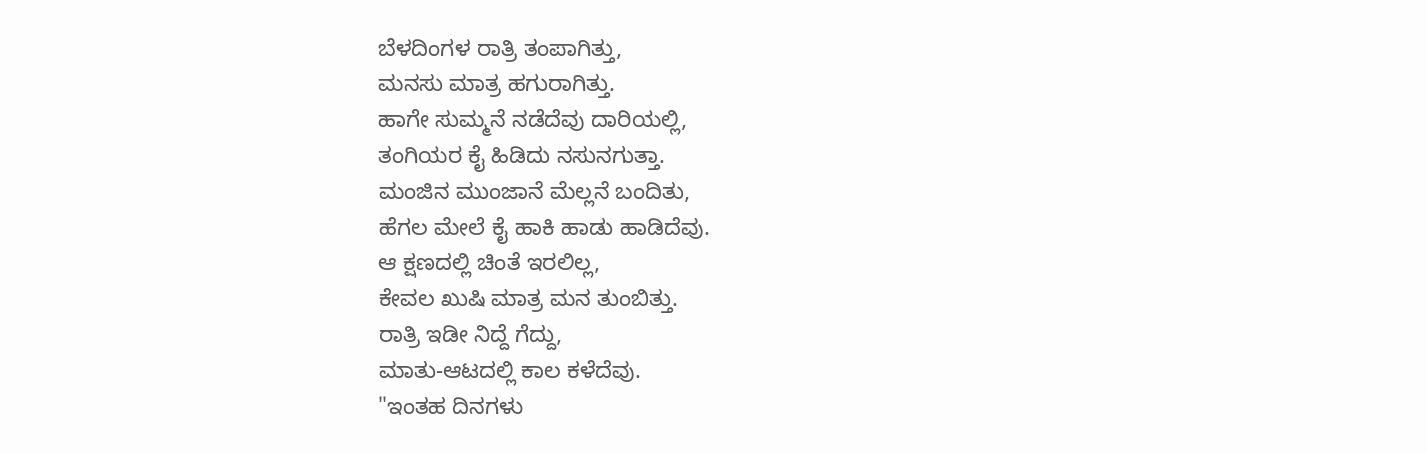ಬೆಳದಿಂಗಳ ರಾತ್ರಿ ತಂಪಾಗಿತ್ತು,
ಮನಸು ಮಾತ್ರ ಹಗುರಾಗಿತ್ತು.
ಹಾಗೇ ಸುಮ್ಮನೆ ನಡೆದೆವು ದಾರಿಯಲ್ಲಿ,
ತಂಗಿಯರ ಕೈ ಹಿಡಿದು ನಸುನಗುತ್ತಾ.
ಮಂಜಿನ ಮುಂಜಾನೆ ಮೆಲ್ಲನೆ ಬಂದಿತು,
ಹೆಗಲ ಮೇಲೆ ಕೈ ಹಾಕಿ ಹಾಡು ಹಾಡಿದೆವು.
ಆ ಕ್ಷಣದಲ್ಲಿ ಚಿಂತೆ ಇರಲಿಲ್ಲ,
ಕೇವಲ ಖುಷಿ ಮಾತ್ರ ಮನ ತುಂಬಿತ್ತು.
ರಾತ್ರಿ ಇಡೀ ನಿದ್ದೆ ಗೆದ್ದು,
ಮಾತು-ಆಟದಲ್ಲಿ ಕಾಲ ಕಳೆದೆವು.
"ಇಂತಹ ದಿನಗಳು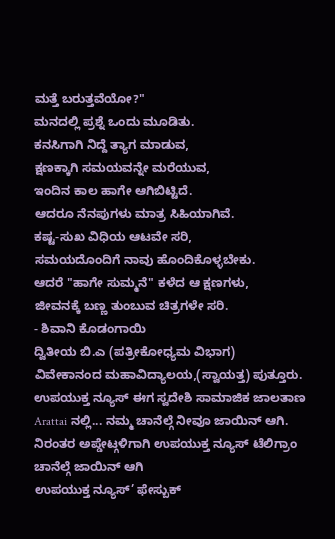ಮತ್ತೆ ಬರುತ್ತವೆಯೋ?"
ಮನದಲ್ಲಿ ಪ್ರಶ್ನೆ ಒಂದು ಮೂಡಿತು.
ಕನಸಿಗಾಗಿ ನಿದ್ದೆ ತ್ಯಾಗ ಮಾಡುವ,
ಕ್ಷಣಕ್ಕಾಗಿ ಸಮಯವನ್ನೇ ಮರೆಯುವ,
ಇಂದಿನ ಕಾಲ ಹಾಗೇ ಆಗಿಬಿಟ್ಟಿದೆ.
ಆದರೂ ನೆನಪುಗಳು ಮಾತ್ರ ಸಿಹಿಯಾಗಿವೆ.
ಕಷ್ಟ-ಸುಖ ವಿಧಿಯ ಆಟವೇ ಸರಿ,
ಸಮಯದೊಂದಿಗೆ ನಾವು ಹೊಂದಿಕೊಳ್ಳಬೇಕು.
ಆದರೆ "ಹಾಗೇ ಸುಮ್ಮನೆ" ಕಳೆದ ಆ ಕ್ಷಣಗಳು,
ಜೀವನಕ್ಕೆ ಬಣ್ಣ ತುಂಬುವ ಚಿತ್ರಗಳೇ ಸರಿ.
- ಶಿವಾನಿ ಕೊಡಂಗಾಯಿ
ದ್ವಿತೀಯ ಬಿ.ಎ (ಪತ್ರೀಕೋಧ್ಯಮ ವಿಭಾಗ)
ವಿವೇಕಾನಂದ ಮಹಾವಿದ್ಯಾಲಯ,(ಸ್ವಾಯತ್ತ) ಪುತ್ತೂರು.
ಉಪಯುಕ್ತ ನ್ಯೂಸ್ ಈಗ ಸ್ವದೇಶಿ ಸಾಮಾಜಿಕ ಜಾಲತಾಣ Arattai ನಲ್ಲಿ... ನಮ್ಮ ಚಾನೆಲ್ಗೆ ನೀವೂ ಜಾಯಿನ್ ಆಗಿ.
ನಿರಂತರ ಅಪ್ಡೇಟ್ಗಳಿಗಾಗಿ ಉಪಯುಕ್ತ ನ್ಯೂಸ್ ಟೆಲಿಗ್ರಾಂ ಚಾನೆಲ್ಗೆ ಜಾಯಿನ್ ಆಗಿ
ಉಪಯುಕ್ತ ನ್ಯೂಸ್’ ಫೇಸ್ಬುಕ್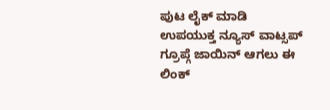ಪುಟ ಲೈಕ್ ಮಾಡಿ
ಉಪಯುಕ್ತ ನ್ಯೂಸ್ ವಾಟ್ಸಪ್ ಗ್ರೂಪ್ಗೆ ಜಾಯಿನ್ ಆಗಲು ಈ ಲಿಂಕ್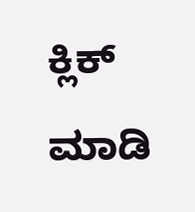ಕ್ಲಿಕ್ ಮಾಡಿ